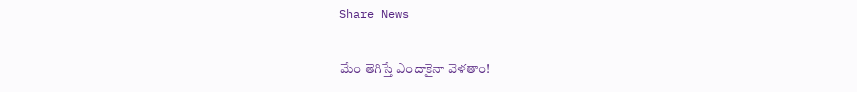Share News

మేం తెగిస్తే ఎందాకైనా వెళతాం!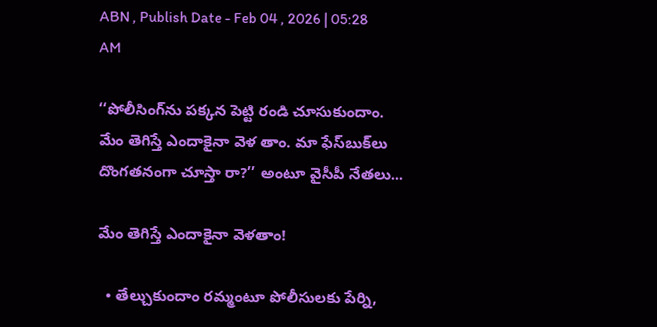ABN , Publish Date - Feb 04 , 2026 | 05:28 AM

‘‘పోలీసింగ్‌ను పక్కన పెట్టి రండి చూసుకుందాం. మేం తెగిస్తే ఎందాకైనా వెళ తాం. మా ఫేస్‌బుక్‌లు దొంగతనంగా చూస్తా రా?’’ అంటూ వైసీపీ నేతలు...

మేం తెగిస్తే ఎందాకైనా వెళతాం!

  • తేల్చుకుందాం రమ్మంటూ పోలీసులకు పేర్ని,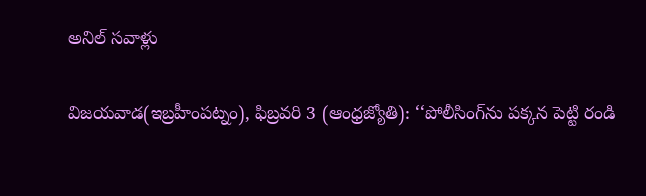అనిల్‌ సవాళ్లు

విజయవాడ(ఇబ్రహీంపట్నం), ఫిబ్రవరి 3 (ఆంధ్రజ్యోతి): ‘‘పోలీసింగ్‌ను పక్కన పెట్టి రండి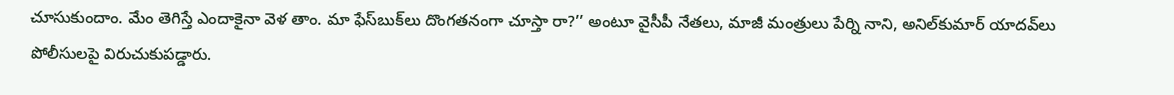చూసుకుందాం. మేం తెగిస్తే ఎందాకైనా వెళ తాం. మా ఫేస్‌బుక్‌లు దొంగతనంగా చూస్తా రా?’’ అంటూ వైసీపీ నేతలు, మాజీ మంత్రులు పేర్ని నాని, అనిల్‌కుమార్‌ యాదవ్‌లు పోలీసులపై విరుచుకుపడ్డారు.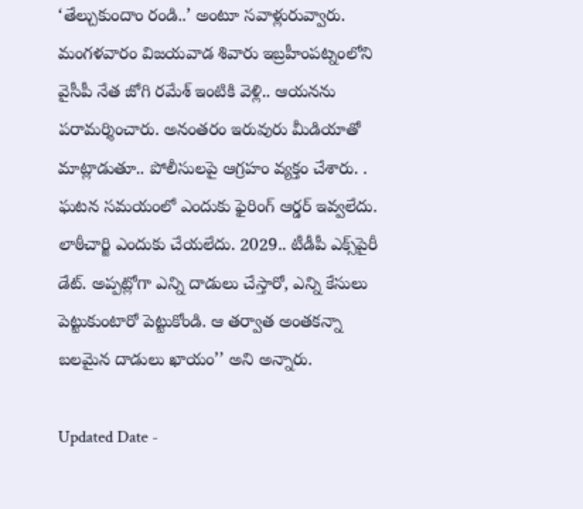‘తేల్చుకుందాం రండి..’ అంటూ సవాళ్లురువ్వారు. మంగళవారం విజయవాడ శివారు ఇబ్రహీంపట్నంలోని వైసీపీ నేత జోగి రమేశ్‌ ఇంటికి వెళ్లి.. ఆయనను పరామర్శించారు. అనంతరం ఇరువురు మీడియాతో మాట్లాడుతూ.. పోలీసులపై ఆగ్రహం వ్యక్తం చేశారు. . ఘటన సమయంలో ఎందుకు ఫైరింగ్‌ ఆర్డర్‌ ఇవ్వలేదు. లాఠీచార్జి ఎందుకు చేయలేదు. 2029.. టీడీపీ ఎక్స్‌పైరీ డేట్‌. అప్పట్లోగా ఎన్ని దాడులు చేస్తారో, ఎన్ని కేసులు పెట్టుకుంటారో పెట్టుకోండి. ఆ తర్వాత అంతకన్నా బలమైన దాడులు ఖాయం’’ అని అన్నారు.

Updated Date -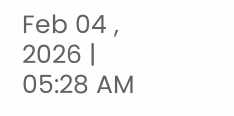Feb 04 , 2026 | 05:28 AM